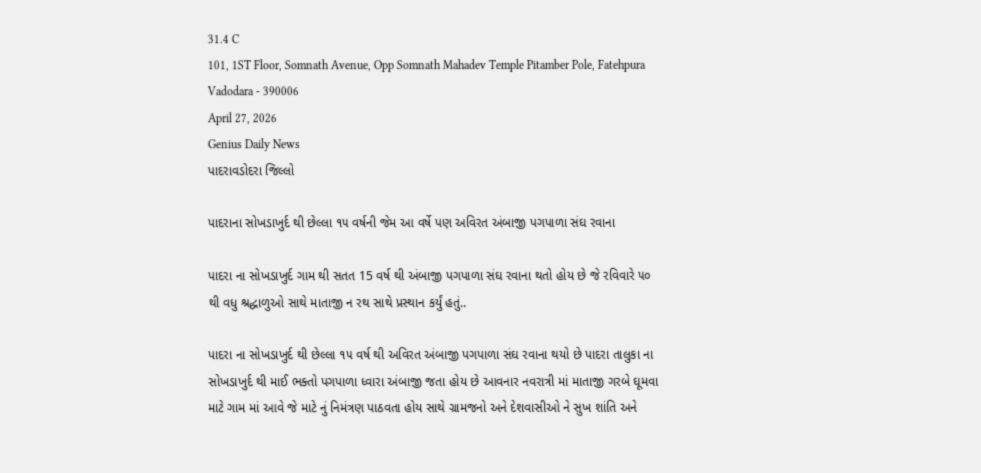31.4 C
101, 1ST Floor, Somnath Avenue, Opp Somnath Mahadev Temple Pitamber Pole, Fatehpura Vadodara - 390006
April 27, 2026
Genius Daily News
પાદરાવડોદરા જિલ્લો

પાદરાના સોખડાખુર્દ થી છેલ્લા ૧૫ વર્ષની જેમ આ વર્ષે પણ અવિરત અંબાજી પગપાળા સંઘ રવાના

પાદરા ના સોખડાખુર્દ ગામ થી સતત 15 વર્ષ થી અંબાજી પગપાળા સંઘ રવાના થતો હોય છે જે રવિવારે ૫૦ થી વધુ શ્રદ્ધાળુઓ સાથે માતાજી ન રથ સાથે પ્રસ્થાન કર્યું હતું..

પાદરા ના સોખડાખુર્દ થી છેલ્લા ૧૫ વર્ષ થી અવિરત અંબાજી પગપાળા સંઘ રવાના થયો છે પાદરા તાલુકા ના સોખડાખુર્દ થી માઈ ભક્તો પગપાળા ધ્વારા અંબાજી જતા હોય છે આવનાર નવરાત્રી માં માતાજી ગરબે ઘૂમવા માટે ગામ માં આવે જે માટે નું નિમંત્રણ પાઠવતા હોય સાથે ગ્રામજનો અને દેશવાસીઓ ને સુખ શાંતિ અને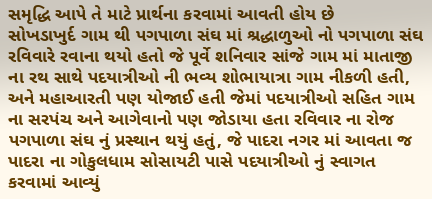સમૃદ્ધિ આપે તે માટે પ્રાર્થના કરવામાં આવતી હોય છે
સોખડાખુર્દ ગામ થી પગપાળા સંઘ માં શ્રદ્ધાળુઓ નો પગપાળા સંઘ રવિવારે રવાના થયો હતો જે પૂર્વે શનિવાર સાંજે ગામ માં માતાજી ના રથ સાથે પદયાત્રીઓ ની ભવ્ય શોભાયાત્રા ગામ નીકળી હતી, અને મહાઆરતી પણ યોજાઈ હતી જેમાં પદયાત્રીઓ સહિત ગામ ના સરપંચ અને આગેવાનો પણ જોડાયા હતા રવિવાર ના રોજ પગપાળા સંઘ નું પ્રસ્થાન થયું હતું, જે પાદરા નગર માં આવતા જ પાદરા ના ગોકુલધામ સોસાયટી પાસે પદયાત્રીઓ નું સ્વાગત કરવામાં આવ્યું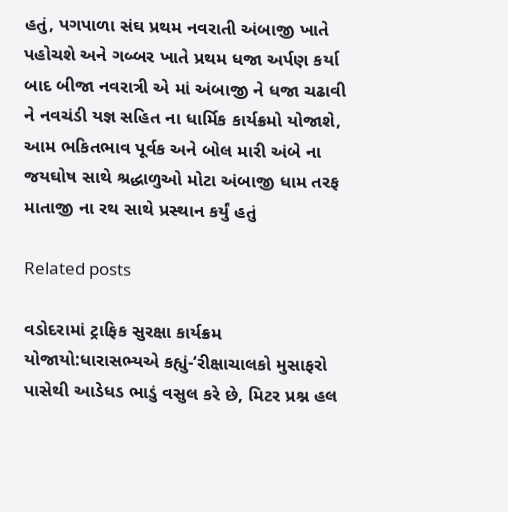હતું, પગપાળા સંઘ પ્રથમ નવરાતી અંબાજી ખાતે પહોચશે અને ગબ્બર ખાતે પ્રથમ ધજા અર્પણ કર્યા બાદ બીજા નવરાત્રી એ માં અંબાજી ને ધજા ચઢાવી ને નવચંડી યજ્ઞ સહિત ના ધાર્મિક કાર્યક્રમો યોજાશે, આમ ભકિતભાવ પૂર્વક અને બોલ મારી અંબે ના જયઘોષ સાથે શ્રદ્ધાળુઓ મોટા અંબાજી ધામ તરફ માતાજી ના રથ સાથે પ્રસ્થાન કર્યું હતું

Related posts

વડોદરામાં ટ્રાફિક સુરક્ષા કાર્યક્રમ યોજાયો:ધારાસભ્યએ કહ્યું-‘રીક્ષાચાલકો મુસાફરો પાસેથી આડેધડ ભાડું વસુલ કરે છે, મિટર પ્રશ્ન હલ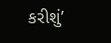કરીશું’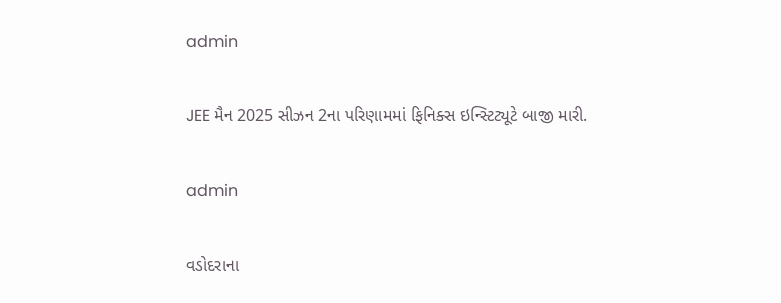admin

JEE મૈન 2025 સીઝન 2ના પરિણામમાં ફિનિક્સ ઇન્સ્ટિટ્યૂટે બાજી મારી.

admin

વડોદરાના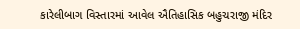કારેલીબાગ વિસ્તારમાં આવેલ ઐતિહાસિક બહુચરાજી મંદિર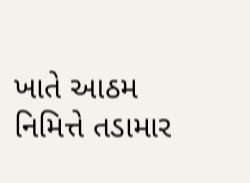ખાતે આઠમ નિમિત્તે તડામાર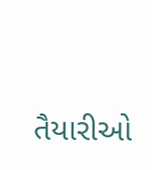તૈયારીઓ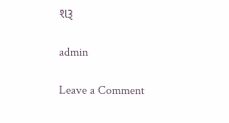શરૂ

admin

Leave a Comment